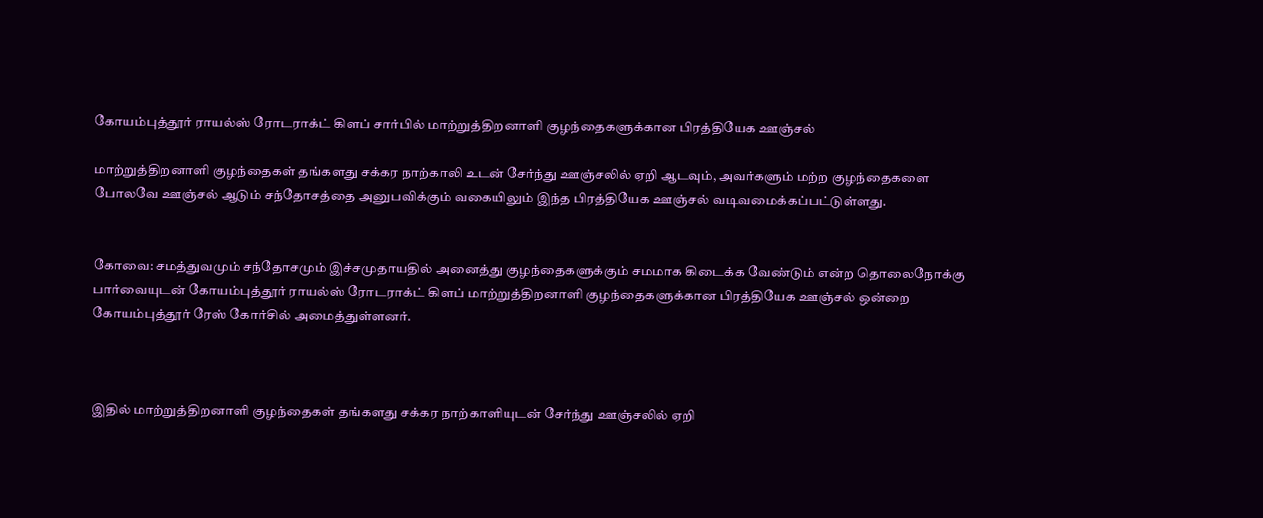கோயம்புத்தூர் ராயல்ஸ் ரோடராக்ட் கிளப் சார்பில் மாற்றுத்திறனாளி குழந்தைகளுக்கான பிரத்தியேக ஊஞ்சல்

மாற்றுத்திறனாளி குழந்தைகள் தங்களது சக்கர நாற்காலி உடன் சேர்ந்து ஊஞ்சலில் ஏறி ஆடவும், அவர்களும் மற்ற குழந்தைகளை போலவே ஊஞ்சல் ஆடும் சந்தோசத்தை அனுபவிக்கும் வகையிலும் இந்த பிரத்தியேக ஊஞ்சல் வடிவமைக்கப்பட்டுள்ளது.


கோவை: சமத்துவமும் சந்தோசமும் இச்சமுதாயதில் அனைத்து குழந்தைகளுக்கும் சமமாக கிடைக்க வேண்டும் என்ற தொலைநோக்கு பார்வையுடன் கோயம்புத்தூர் ராயல்ஸ் ரோடராக்ட் கிளப் மாற்றுத்திறனாளி குழந்தைகளுக்கான பிரத்தியேக ஊஞ்சல் ஒன்றை கோயம்புத்தூர் ரேஸ் கோர்சில் அமைத்துள்ளனர்.



இதில் மாற்றுத்திறனாளி குழந்தைகள் தங்களது சக்கர நாற்காளியுடன் சேர்ந்து ஊஞ்சலில் ஏறி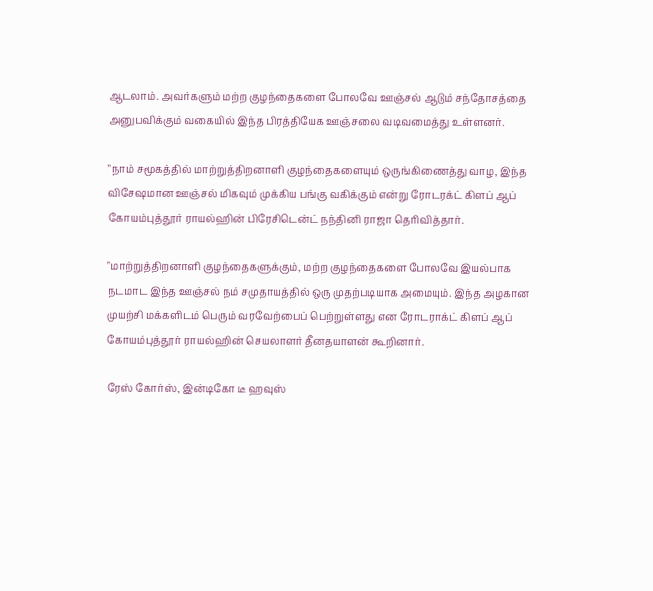ஆடலாம். அவர்களும் மற்ற குழந்தைகளை போலவே ஊஞ்சல் ஆடும் சந்தோசத்தை அனுபவிக்கும் வகையில் இந்த பிரத்தியேக ஊஞ்சலை வடிவமைத்து உள்ளனர்.

"நாம் சமூகத்தில் மாற்றுத்திறனாளி குழந்தைகளையும் ஒருங்கிணைத்து வாழ, இந்த விசேஷமான ஊஞ்சல் மிகவும் முக்கிய பங்கு வகிக்கும் என்று ரோடரக்ட் கிளப் ஆப் கோயம்புத்தூர் ராயல்ஹின் பிரேசிடென்ட் நந்தினி ராஜா தெரிவித்தார்.

"மாற்றுத்திறனாளி குழந்தைகளுக்கும், மற்ற குழந்தைகளை போலவே இயல்பாக நடமாட இந்த ஊஞ்சல் நம் சமுதாயத்தில் ஒரு முதற்படியாக அமையும். இந்த அழகான முயற்சி மக்களிடம் பெரும் வரவேற்பைப் பெற்றுள்ளது என ரோடராக்ட் கிளப் ஆப் கோயம்புத்தூர் ராயல்ஹின் செயலாளர் தீனதயாளன் கூறினார்.

ரேஸ் கோர்ஸ், இன்டிகோ டீ ஹவுஸ்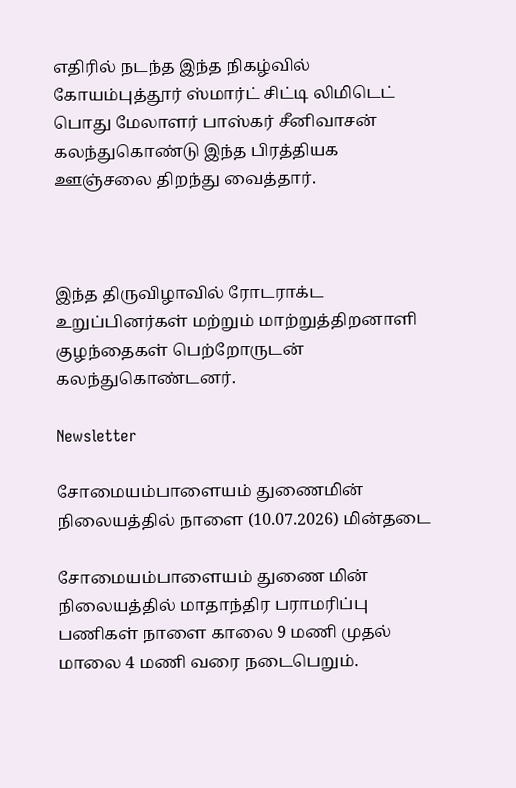எதிரில் நடந்த இந்த நிகழ்வில் கோயம்புத்தூர் ஸ்மார்ட் சிட்டி லிமிடெட் பொது மேலாளர் பாஸ்கர் சீனிவாசன் கலந்துகொண்டு இந்த பிரத்தியக ஊஞ்சலை திறந்து வைத்தார்.



இந்த திருவிழாவில் ரோடராக்ட உறுப்பினர்கள் மற்றும் மாற்றுத்திறனாளி குழந்தைகள் பெற்றோருடன் கலந்துகொண்டனர்.

Newsletter

சோமையம்பாளையம் துணைமின் நிலையத்தில் நாளை (10.07.2026) மின்தடை

சோமையம்பாளையம் துணை மின் நிலையத்தில் மாதாந்திர பராமரிப்பு பணிகள் நாளை காலை 9 மணி முதல் மாலை 4 மணி வரை நடைபெறும்.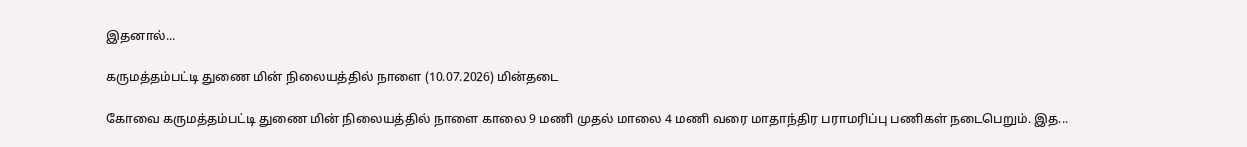இதனால்...

கருமத்தம்பட்டி துணை மின் நிலையத்தில் நாளை (10.07.2026) மின்தடை

கோவை கருமத்தம்பட்டி துணை மின் நிலையத்தில் நாளை காலை 9 மணி முதல் மாலை 4 மணி வரை மாதாந்திர பராமரிப்பு பணிகள் நடைபெறும். இத...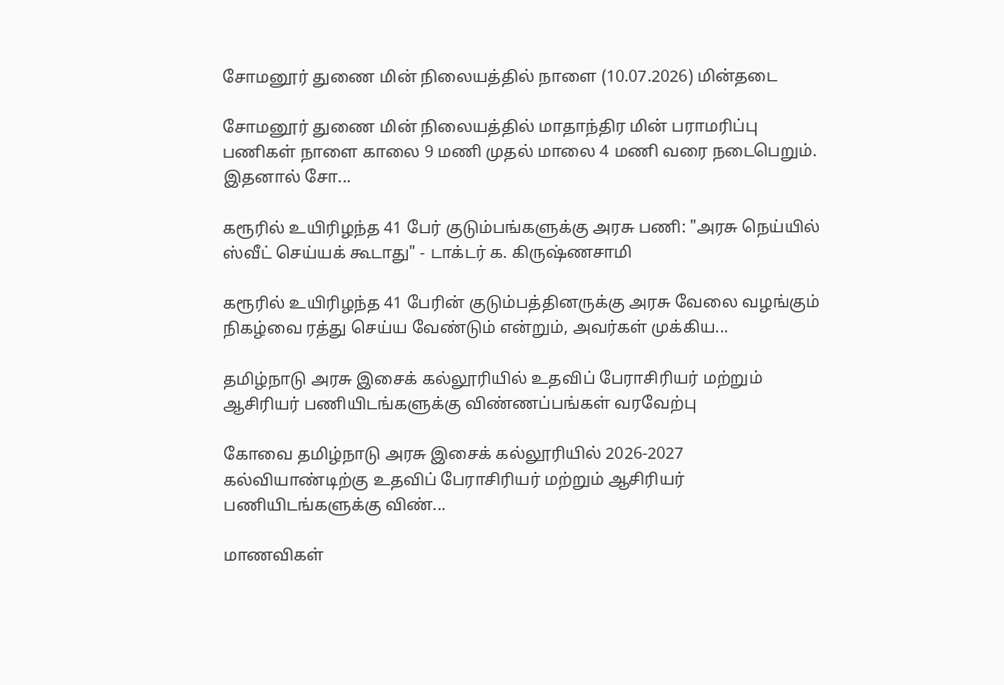சோமனூர் துணை மின் நிலையத்தில் நாளை (10.07.2026) மின்தடை

சோமனூர் துணை மின் நிலையத்தில் மாதாந்திர மின் பராமரிப்பு பணிகள் நாளை காலை 9 மணி முதல் மாலை 4 மணி வரை நடைபெறும். இதனால் சோ...

கரூரில் உயிரிழந்த 41 பேர் குடும்பங்களுக்கு அரசு பணி: "அரசு நெய்யில் ஸ்வீட் செய்யக் கூடாது" - டாக்டர் க. கிருஷ்ணசாமி

கரூரில் உயிரிழந்த 41 பேரின் குடும்பத்தினருக்கு அரசு வேலை வழங்கும் நிகழ்வை ரத்து செய்ய வேண்டும் என்றும், அவர்கள் முக்கிய...

தமிழ்நாடு அரசு இசைக் கல்லூரியில் உதவிப் பேராசிரியர் மற்றும் ஆசிரியர் பணியிடங்களுக்கு விண்ணப்பங்கள் வரவேற்பு

கோவை தமிழ்நாடு அரசு இசைக் கல்லூரியில் 2026-2027 கல்வியாண்டிற்கு உதவிப் பேராசிரியர் மற்றும் ஆசிரியர் பணியிடங்களுக்கு விண்...

மாணவிகள்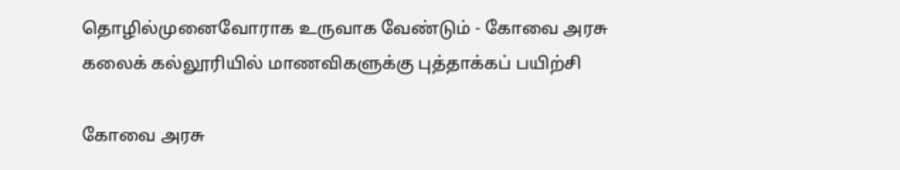தொழில்முனைவோராக உருவாக வேண்டும் - கோவை அரசு கலைக் கல்லூரியில் மாணவிகளுக்கு புத்தாக்கப் பயிற்சி

கோவை அரசு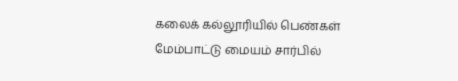கலைக் கல்லூரியில் பெண்கள் மேம்பாட்டு மையம் சார்பில்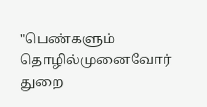"பெண்களும் தொழில்முனைவோர் துறை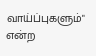வாய்ப்புகளும்" என்ற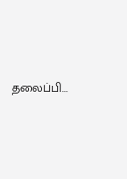தலைப்பி...